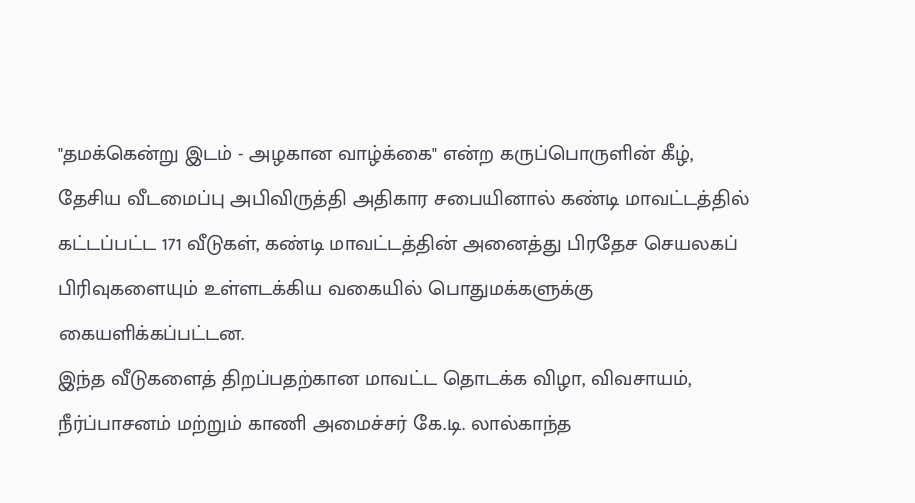"தமக்கென்று இடம் - அழகான வாழ்க்கை" என்ற கருப்பொருளின் கீழ், தேசிய வீடமைப்பு அபிவிருத்தி அதிகார சபையினால் கண்டி மாவட்டத்தில் கட்டப்பட்ட 171 வீடுகள், கண்டி மாவட்டத்தின் அனைத்து பிரதேச செயலகப் பிரிவுகளையும் உள்ளடக்கிய வகையில் பொதுமக்களுக்கு கையளிக்கப்பட்டன.
இந்த வீடுகளைத் திறப்பதற்கான மாவட்ட தொடக்க விழா, விவசாயம், நீர்ப்பாசனம் மற்றும் காணி அமைச்சர் கே.டி. லால்காந்த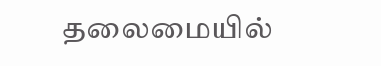தலைமையில்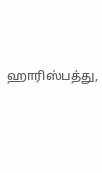ஹாரிஸ்பத்து,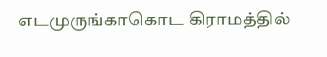எடமுருங்காகொட கிராமத்தில்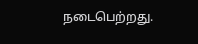நடைபெற்றது.